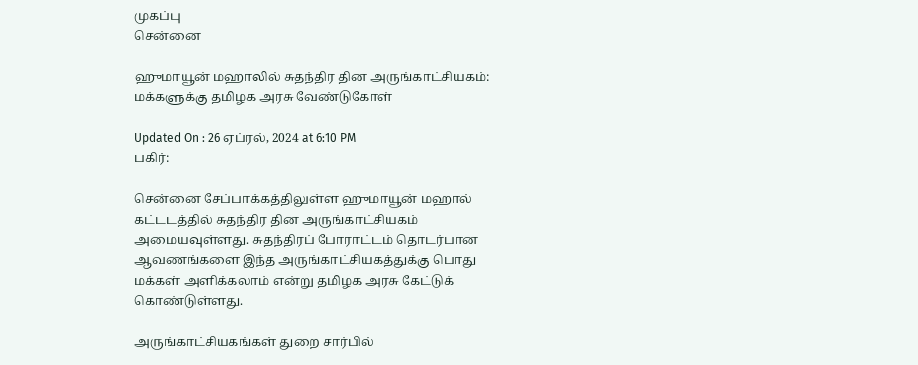முகப்பு
சென்னை

ஹுமாயூன் மஹாலில் சுதந்திர தின அருங்காட்சியகம்: மக்களுக்கு தமிழக அரசு வேண்டுகோள்

Updated On : 26 ஏப்ரல், 2024 at 6:10 PM
பகிர்:

சென்னை சேப்பாக்கத்திலுள்ள ஹுமாயூன் மஹால் கட்டடத்தில் சுதந்திர தின அருங்காட்சியகம் அமையவுள்ளது. சுதந்திரப் போராட்டம் தொடர்பான ஆவணங்களை இந்த அருங்காட்சியகத்துக்கு பொது மக்கள் அளிக்கலாம் என்று தமிழக அரசு கேட்டுக் கொண்டுள்ளது.

அருங்காட்சியகங்கள் துறை சார்பில்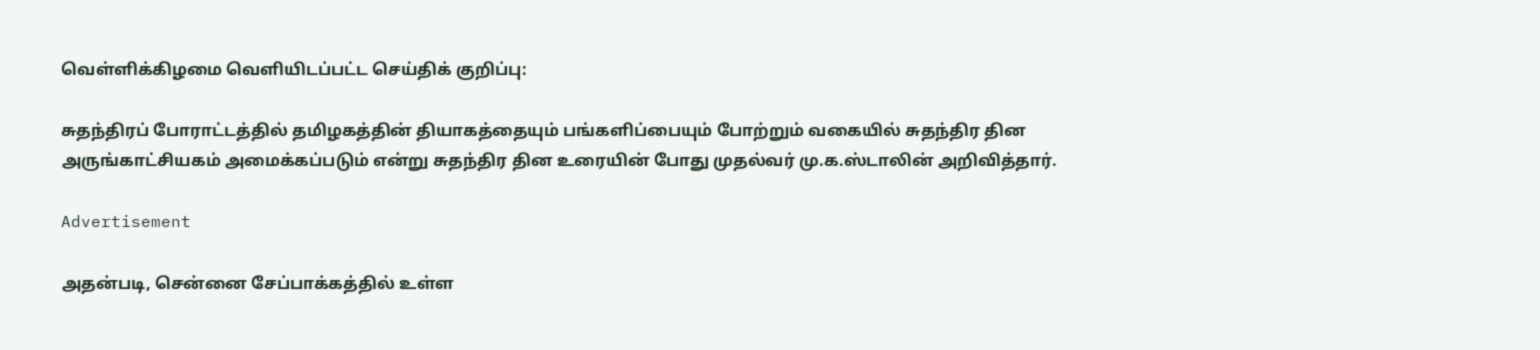வெள்ளிக்கிழமை வெளியிடப்பட்ட செய்திக் குறிப்பு:

சுதந்திரப் போராட்டத்தில் தமிழகத்தின் தியாகத்தையும் பங்களிப்பையும் போற்றும் வகையில் சுதந்திர தின அருங்காட்சியகம் அமைக்கப்படும் என்று சுதந்திர தின உரையின் போது முதல்வர் மு.க.ஸ்டாலின் அறிவித்தார்.

Advertisement

அதன்படி, சென்னை சேப்பாக்கத்தில் உள்ள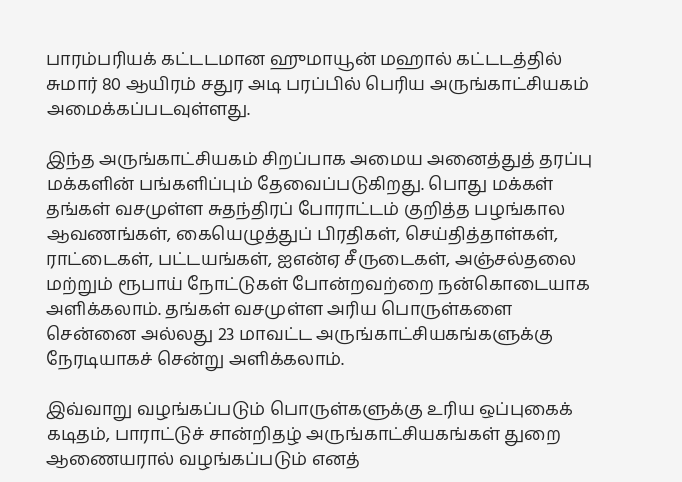பாரம்பரியக் கட்டடமான ஹுமாயூன் மஹால் கட்டடத்தில் சுமார் 80 ஆயிரம் சதுர அடி பரப்பில் பெரிய அருங்காட்சியகம் அமைக்கப்படவுள்ளது.

இந்த அருங்காட்சியகம் சிறப்பாக அமைய அனைத்துத் தரப்பு மக்களின் பங்களிப்பும் தேவைப்படுகிறது. பொது மக்கள் தங்கள் வசமுள்ள சுதந்திரப் போராட்டம் குறித்த பழங்கால ஆவணங்கள், கையெழுத்துப் பிரதிகள், செய்தித்தாள்கள், ராட்டைகள், பட்டயங்கள், ஐஎன்ஏ சீருடைகள், அஞ்சல்தலை மற்றும் ரூபாய் நோட்டுகள் போன்றவற்றை நன்கொடையாக அளிக்கலாம். தங்கள் வசமுள்ள அரிய பொருள்களை சென்னை அல்லது 23 மாவட்ட அருங்காட்சியகங்களுக்கு நேரடியாகச் சென்று அளிக்கலாம்.

இவ்வாறு வழங்கப்படும் பொருள்களுக்கு உரிய ஒப்புகைக் கடிதம், பாராட்டுச் சான்றிதழ் அருங்காட்சியகங்கள் துறை ஆணையரால் வழங்கப்படும் எனத்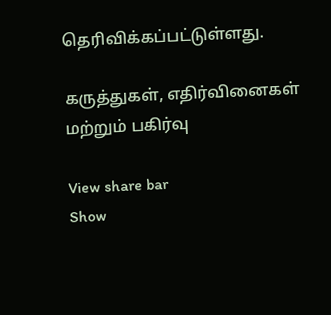தெரிவிக்கப்பட்டுள்ளது.

கருத்துகள், எதிர்வினைகள் மற்றும் பகிர்வு

View share bar
Show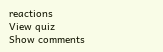reactions
View quiz
Show comments